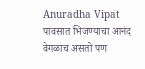Anuradha Vipat
पावसात भिजण्याचा आनंद वेगळाच असतो पण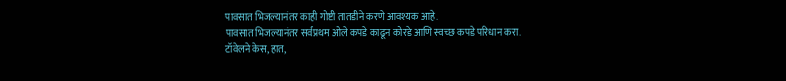पावसात भिजल्यानंतर काही गोष्टी तातडीने करणे आवश्यक आहे.
पावसात भिजल्यानंतर सर्वप्रथम ओले कपडे काढून कोरडे आणि स्वच्छ कपडे परिधान करा.
टॉवेलने केस, हात,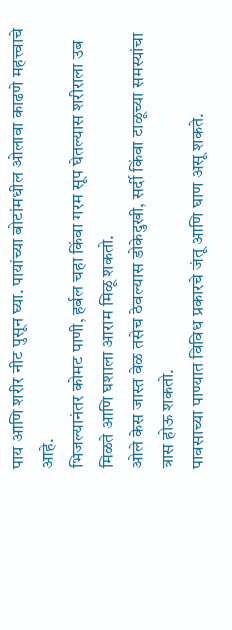पाय आणि शरीर नीट पुसून घ्या. पायांच्या बोटांमधील ओलावा काढणे महत्त्वाचे आहे.
भिजल्यानंतर कोमट पाणी, हर्बल चहा किंवा गरम सूप घेतल्यास शरीराला उब मिळते आणि घशाला आराम मिळू शकतो.
ओले केस जास्त वेळ तसेच ठेवल्यास डोकेदुखी, सर्दी किंवा टाळूच्या समस्यांचा त्रास होऊ शकतो.
पावसाच्या पाण्यात विविध प्रकारचे जंतू आणि घाण असू शकते.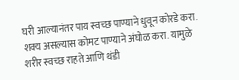घरी आल्यानंतर पाय स्वच्छ पाण्याने धुवून कोरडे करा.
शक्य असल्यास कोमट पाण्याने अंघोळ करा. यामुळे शरीर स्वच्छ राहते आणि थंडी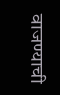वाजण्याची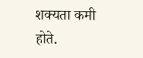शक्यता कमी होते.